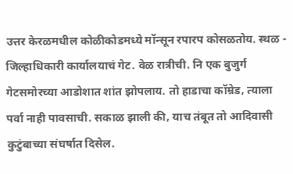उत्तर केरळमधील कोळीकोडमध्ये मॉन्सून रपारप कोसळतोय. स्थळ - जिल्हाधिकारी कार्यालयाचं गेट. वेळ रात्रीची. नि एक बुजुर्ग गेटसमोरच्या आडोशात शांत झोपलाय. तो हाडाचा कॉम्रेड, त्याला पर्वा नाही पावसाची. सकाळ झाली की, याच तंबूत तो आदिवासी कुटुंबाच्या संघर्षात दिसेल.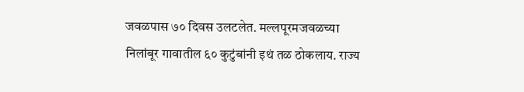जवळपास ७० दिवस उलटलेत. मल्लपूरमजवळच्या निलांबूर गावातील ६० कुटुंबांनी इथं तळ ठोकलाय. राज्य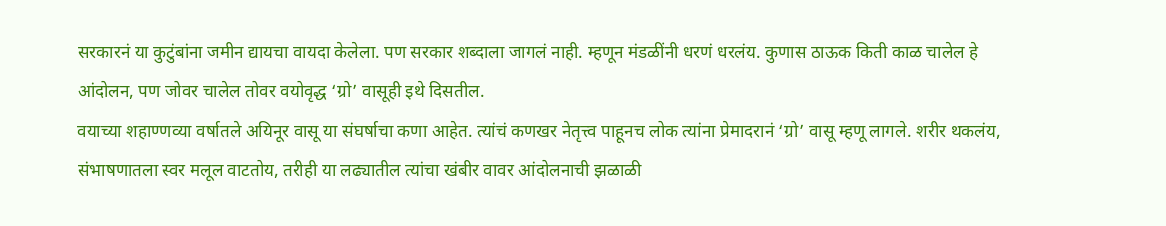सरकारनं या कुटुंबांना जमीन द्यायचा वायदा केलेला. पण सरकार शब्दाला जागलं नाही. म्हणून मंडळींनी धरणं धरलंय. कुणास ठाऊक किती काळ चालेल हे आंदोलन, पण जोवर चालेल तोवर वयोवृद्ध ‘ग्रो’ वासूही इथे दिसतील.
वयाच्या शहाण्णव्या वर्षातले अयिनूर वासू या संघर्षाचा कणा आहेत. त्यांचं कणखर नेतृत्त्व पाहूनच लोक त्यांना प्रेमादरानं ‘ग्रो’ वासू म्हणू लागले. शरीर थकलंय, संभाषणातला स्वर मलूल वाटतोय, तरीही या लढ्यातील त्यांचा खंबीर वावर आंदोलनाची झळाळी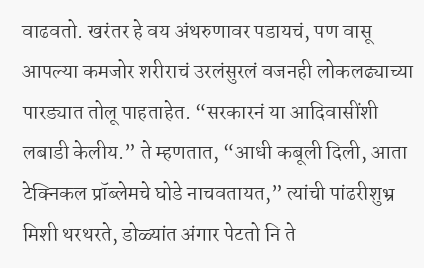वाढवतो. खरंतर हे वय अंथरुणावर पडायचं, पण वासू आपल्या कमजोर शरीराचं उरलंसुरलं वजनही लोकलढ्याच्या पारड्यात तोलू पाहताहेत. “सरकारनं या आदिवासींशी लबाडी केलीय.” ते म्हणतात, “आधी कबूली दिली, आता टेक्निकल प्रॉब्लेमचे घोडे नाचवतायत,” त्यांची पांढरीशुभ्र मिशी थरथरते, डोळ्यांत अंगार पेटतो नि ते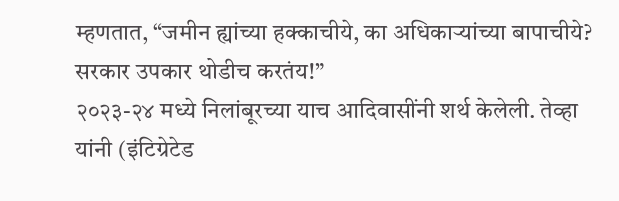म्हणतात, “जमीन ह्यांच्या हक्काचीये, का अधिकाऱ्यांच्या बापाचीये? सरकार उपकार थोडीच करतंय!”
२०२३-२४ मध्ये निलांबूरच्या याच आदिवासींनी शर्थ केलेली. तेव्हा यांनी (इंटिग्रेटेड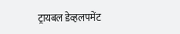ट्रायबल डेव्हलपमेंट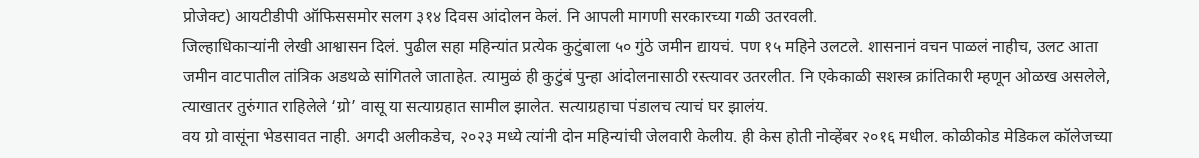प्रोजेक्ट) आयटीडीपी ऑफिससमोर सलग ३१४ दिवस आंदोलन केलं. नि आपली मागणी सरकारच्या गळी उतरवली.
जिल्हाधिकाऱ्यांनी लेखी आश्वासन दिलं. पुढील सहा महिन्यांत प्रत्येक कुटुंबाला ५० गुंठे जमीन द्यायचं. पण १५ महिने उलटले. शासनानं वचन पाळलं नाहीच, उलट आता जमीन वाटपातील तांत्रिक अडथळे सांगितले जाताहेत. त्यामुळं ही कुटुंबं पुन्हा आंदोलनासाठी रस्त्यावर उतरलीत. नि एकेकाळी सशस्त्र क्रांतिकारी म्हणून ओळख असलेले, त्याखातर तुरुंगात राहिलेले ‘ग्रो’ वासू या सत्याग्रहात सामील झालेत. सत्याग्रहाचा पंडालच त्याचं घर झालंय.
वय ग्रो वासूंना भेडसावत नाही. अगदी अलीकडेच, २०२३ मध्ये त्यांनी दोन महिन्यांची जेलवारी केलीय. ही केस होती नोव्हेंबर २०१६ मधील. कोळीकोड मेडिकल कॉलेजच्या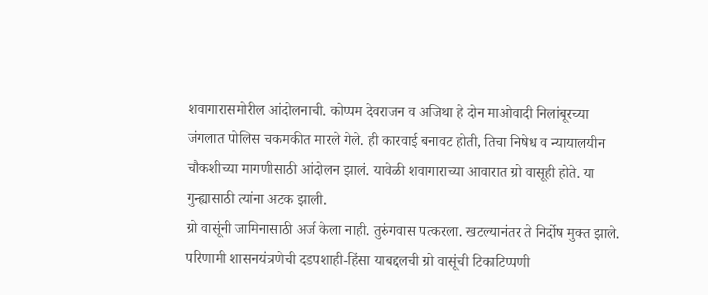शवागारासमोरील आंदोलनाची. कोप्पम देवराजन व अजिथा हे दोन माओवादी निलांबूरच्या जंगलात पोलिस चकमकीत मारले गेले. ही कारवाई बनावट होती, तिचा निषेध व न्यायालयीन चौकशीच्या मागणीसाठी आंदोलन झालं. यावेळी शवागाराच्या आवारात ग्रो वासूही होते. या गुन्ह्यासाठी त्यांना अटक झाली.
ग्रो वासूंनी जामिनासाठी अर्ज केला नाही. तुरुंगवास पत्करला. खटल्यानंतर ते निर्दोष मुक्त झाले. परिणामी शासनयंत्रणेची दडपशाही-हिंसा याबद्दलची ग्रो वासूंची टिकाटिप्पणी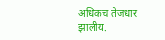अधिकच तेजधार झालीय.